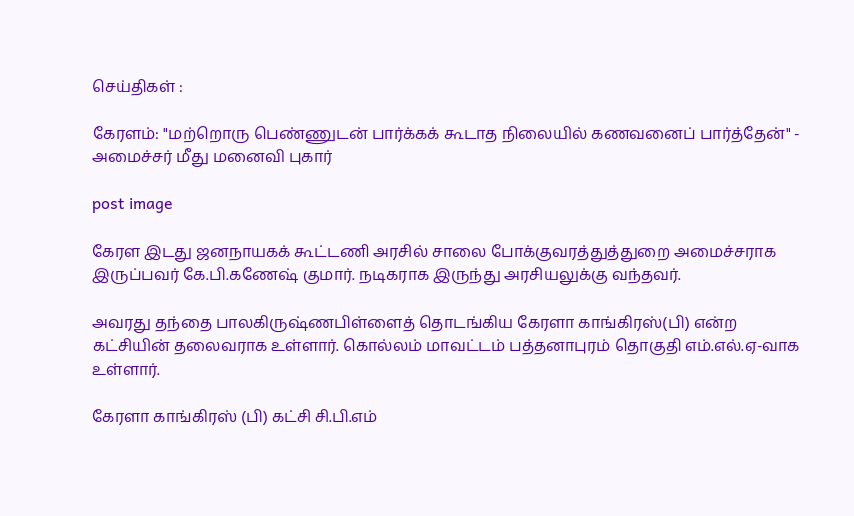செய்திகள் :

கேரளம்: "மற்றொரு பெண்ணுடன் பார்க்கக் கூடாத நிலையில் கணவனைப் பார்த்தேன்" - அமைச்சர் மீது மனைவி புகார்

post image

கேரள இடது ஜனநாயகக் கூட்டணி அரசில் சாலை போக்குவரத்துத்துறை அமைச்சராக இருப்பவர் கே.பி.கணேஷ் குமார். நடிகராக இருந்து அரசியலுக்கு வந்தவர்.

அவரது தந்தை பாலகிருஷ்ணபிள்ளைத் தொடங்கிய கேரளா காங்கிரஸ்(பி) என்ற கட்சியின் தலைவராக உள்ளார். கொல்லம் மாவட்டம் பத்தனாபுரம் தொகுதி எம்.எல்.ஏ-வாக உள்ளார்.

கேரளா காங்கிரஸ் (பி) கட்சி சி.பி.எம்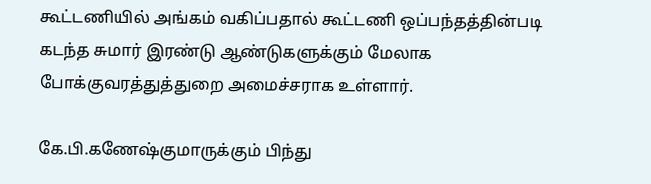கூட்டணியில் அங்கம் வகிப்பதால் கூட்டணி ஒப்பந்தத்தின்படி கடந்த சுமார் இரண்டு ஆண்டுகளுக்கும் மேலாக போக்குவரத்துத்துறை அமைச்சராக உள்ளார்.

கே.பி.கணேஷ்குமாருக்கும் பிந்து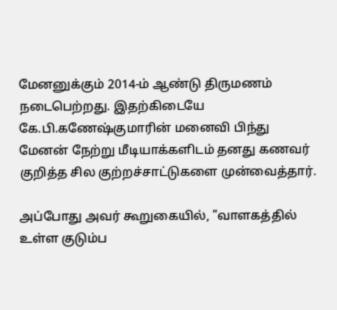மேனனுக்கும் 2014-ம் ஆண்டு திருமணம் நடைபெற்றது. இதற்கிடையே கே.பி.கணேஷ்குமாரின் மனைவி பிந்து மேனன் நேற்று மீடியாக்களிடம் தனது கணவர் குறித்த சில குற்றச்சாட்டுகளை முன்வைத்தார்.

அப்போது அவர் கூறுகையில், "வாளகத்தில் உள்ள குடும்ப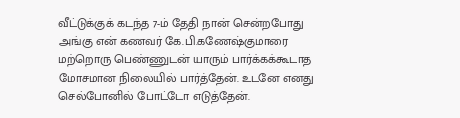வீட்டுக்குக் கடந்த 7-ம் தேதி நான் சென்றபோது அங்கு என் கணவர் கே.பி.கணேஷ்குமாரை மற்றொரு பெண்ணுடன் யாரும் பார்க்கக்கூடாத மோசமான நிலையில் பார்த்தேன். உடனே எனது செல்போனில் போட்டோ எடுத்தேன்.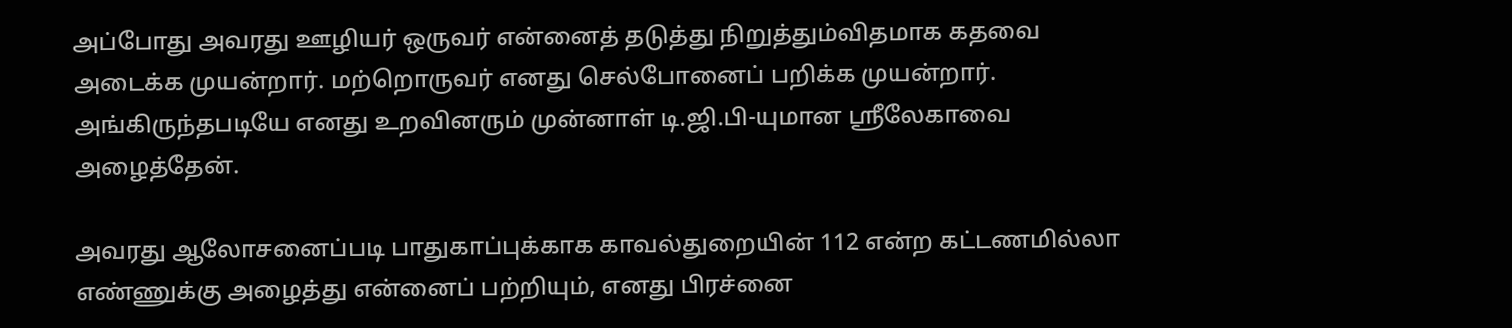அப்போது அவரது ஊழியர் ஒருவர் என்னைத் தடுத்து நிறுத்தும்விதமாக கதவை அடைக்க முயன்றார். மற்றொருவர் எனது செல்போனைப் பறிக்க முயன்றார். அங்கிருந்தபடியே எனது உறவினரும் முன்னாள் டி.ஜி.பி-யுமான ஸ்ரீலேகாவை அழைத்தேன்.

அவரது ஆலோசனைப்படி பாதுகாப்புக்காக காவல்துறையின் 112 என்ற கட்டணமில்லா எண்ணுக்கு அழைத்து என்னைப் பற்றியும், எனது பிரச்னை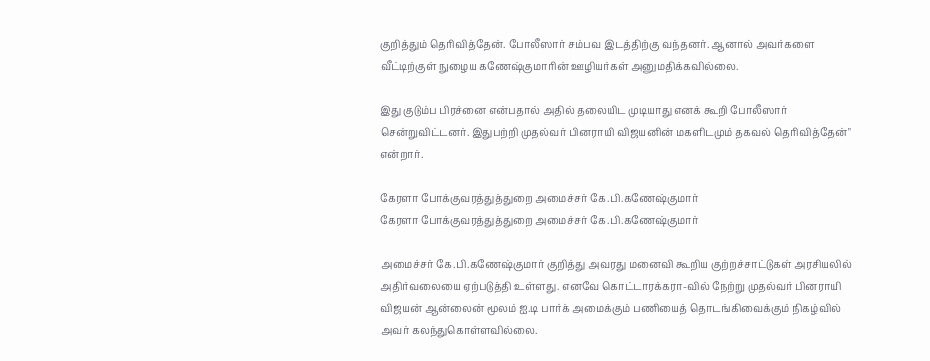குறித்தும் தெரிவித்தேன். போலீஸார் சம்பவ இடத்திற்கு வந்தனர். ஆனால் அவர்களை வீட்டிற்குள் நுழைய கணேஷ்குமாரின் ஊழியர்கள் அனுமதிக்கவில்லை.

இது குடும்ப பிரச்னை என்பதால் அதில் தலையிட முடியாது எனக் கூறி போலீஸார் சென்றுவிட்டனர். இதுபற்றி முதல்வர் பினராயி விஜயனின் மகளிடமும் தகவல் தெரிவித்தேன்" என்றார்.

கேரளா போக்குவரத்துத்துறை அமைச்சர் கே.பி.கணேஷ்குமார்
கேரளா போக்குவரத்துத்துறை அமைச்சர் கே.பி.கணேஷ்குமார்

அமைச்சர் கே.பி.கணேஷ்குமார் குறித்து அவரது மனைவி கூறிய குற்றச்சாட்டுகள் அரசியலில் அதிர்வலையை ஏற்படுத்தி உள்ளது. எனவே கொட்டாரக்கரா-வில் நேற்று முதல்வர் பினராயி விஜயன் ஆன்லைன் மூலம் ஐ.டி பார்க் அமைக்கும் பணியைத் தொடங்கிவைக்கும் நிகழ்வில் அவர் கலந்துகொள்ளவில்லை.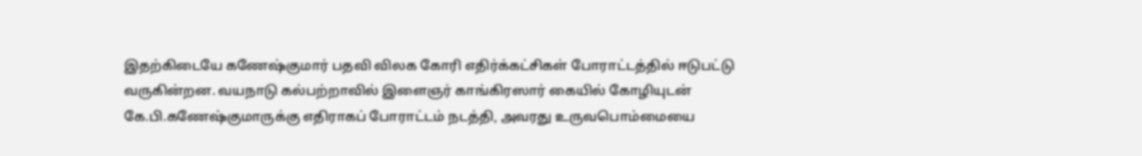இதற்கிடையே கணேஷ்குமார் பதவி விலக கோரி எதிர்க்கட்சிகள் போராட்டத்தில் ஈடுபட்டு வருகின்றன. வயநாடு கல்பற்றாவில் இளைஞர் காங்கிரஸார் கையில் கோழியுடன் கே.பி.கணேஷ்குமாருக்கு எதிராகப் போராட்டம் நடத்தி, அவரது உருவபொம்மையை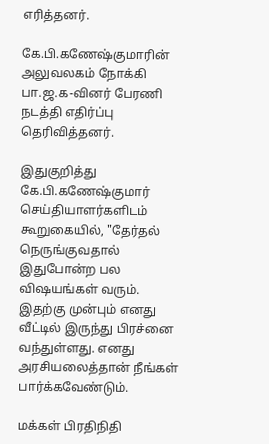எரித்தனர்.

கே.பி.கணேஷ்குமாரின் அலுவலகம் நோக்கி பா.ஜ.க-வினர் பேரணி நடத்தி எதிர்ப்பு தெரிவித்தனர்.

இதுகுறித்து கே.பி.கணேஷ்குமார் செய்தியாளர்களிடம் கூறுகையில், "தேர்தல் நெருங்குவதால் இதுபோன்ற பல விஷயங்கள் வரும். இதற்கு முன்பும் எனது வீட்டில் இருந்து பிரச்னை வந்துள்ளது. எனது அரசியலைத்தான் நீங்கள் பார்க்கவேண்டும்.

மக்கள் பிரதிநிதி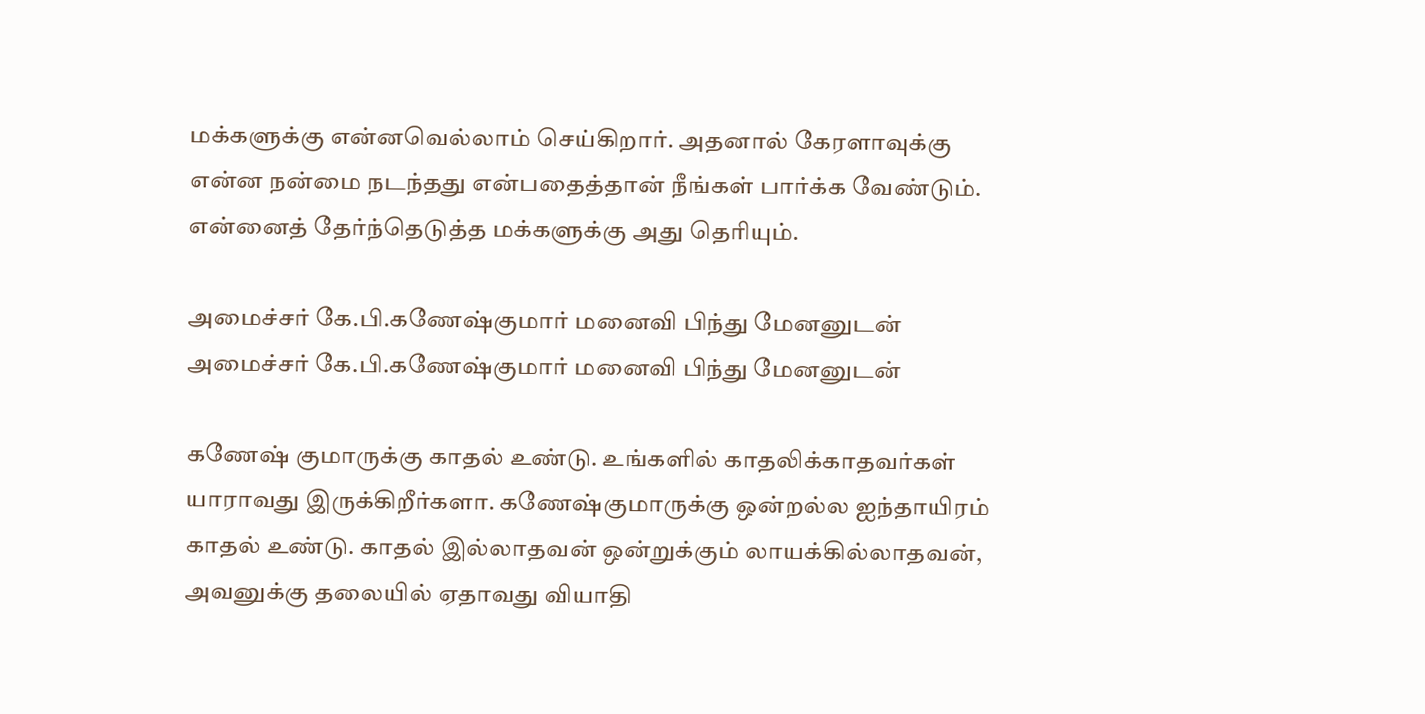மக்களுக்கு என்னவெல்லாம் செய்கிறார். அதனால் கேரளாவுக்கு என்ன நன்மை நடந்தது என்பதைத்தான் நீங்கள் பார்க்க வேண்டும். என்னைத் தேர்ந்தெடுத்த மக்களுக்கு அது தெரியும்.

அமைச்சர் கே.பி.கணேஷ்குமார் மனைவி பிந்து மேனனுடன்
அமைச்சர் கே.பி.கணேஷ்குமார் மனைவி பிந்து மேனனுடன்

கணேஷ் குமாருக்கு காதல் உண்டு. உங்களில் காதலிக்காதவர்கள் யாராவது இருக்கிறீர்களா. கணேஷ்குமாருக்கு ஒன்றல்ல ஐந்தாயிரம் காதல் உண்டு. காதல் இல்லாதவன் ஒன்றுக்கும் லாயக்கில்லாதவன், அவனுக்கு தலையில் ஏதாவது வியாதி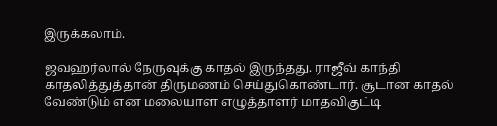இருக்கலாம்.

ஜவஹர்லால் நேருவுக்கு காதல் இருந்தது. ராஜீவ் காந்தி காதலித்துத்தான் திருமணம் செய்துகொண்டார். சூடான காதல் வேண்டும் என மலையாள எழுத்தாளர் மாதவிகுட்டி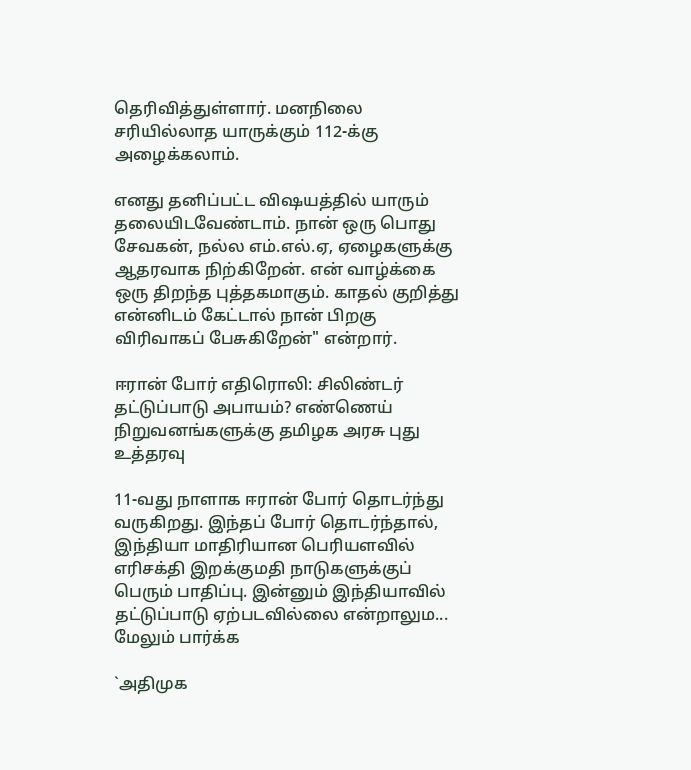தெரிவித்துள்ளார். மனநிலை சரியில்லாத யாருக்கும் 112-க்கு அழைக்கலாம்.

எனது தனிப்பட்ட விஷயத்தில் யாரும் தலையிடவேண்டாம். நான் ஒரு பொது சேவகன், நல்ல எம்.எல்.ஏ, ஏழைகளுக்கு ஆதரவாக நிற்கிறேன். என் வாழ்க்கை ஒரு திறந்த புத்தகமாகும். காதல் குறித்து என்னிடம் கேட்டால் நான் பிறகு விரிவாகப் பேசுகிறேன்" என்றார்.

ஈரான் போர் எதிரொலி: சிலிண்டர் தட்டுப்பாடு அபாயம்? எண்ணெய் நிறுவனங்களுக்கு தமிழக அரசு புது உத்தரவு

11-வது நாளாக ஈரான் போர் தொடர்ந்து வருகிறது. இந்தப் போர் தொடர்ந்தால், இந்தியா மாதிரியான பெரியளவில் எரிசக்தி இறக்குமதி நாடுகளுக்குப் பெரும் பாதிப்பு. இன்னும் இந்தியாவில் தட்டுப்பாடு ஏற்படவில்லை என்றாலும... மேலும் பார்க்க

`அதிமுக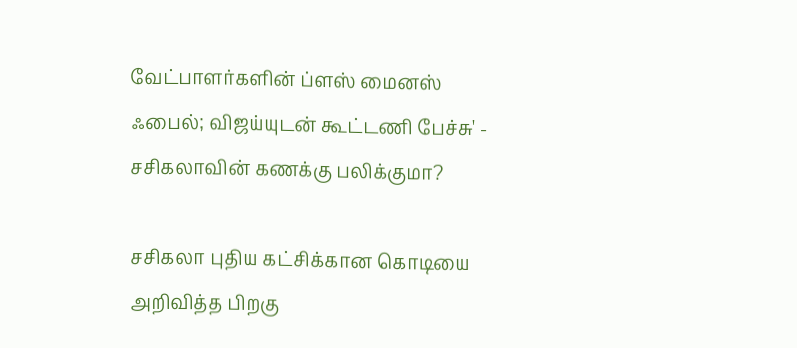வேட்பாளர்களின் ப்ளஸ் மைனஸ் ஃபைல்; விஜய்யுடன் கூட்டணி பேச்சு' - சசிகலாவின் கணக்கு பலிக்குமா?

சசிகலா புதிய கட்சிக்கான கொடியை அறிவித்த பிறகு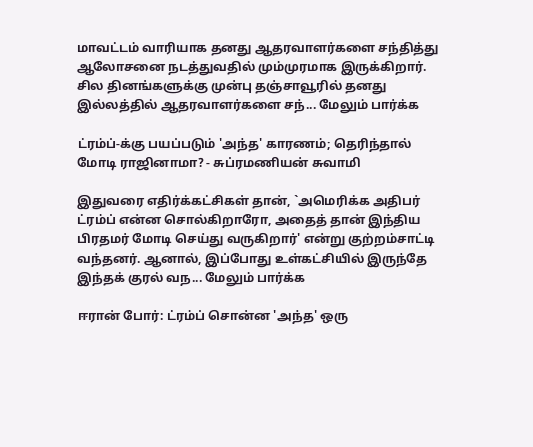மாவட்டம் வாரியாக தனது ஆதரவாளர்களை சந்தித்து ஆலோசனை நடத்துவதில் மும்முரமாக இருக்கிறார். சில தினங்களுக்கு முன்பு தஞ்சாவூரில் தனது இல்லத்தில் ஆதரவாளர்களை சந்... மேலும் பார்க்க

ட்ரம்ப்-க்கு பயப்படும் 'அந்த' காரணம்; தெரிந்தால் மோடி ராஜினாமா? - சுப்ரமணியன் சுவாமி

இதுவரை எதிர்க்கட்சிகள் தான், `அமெரிக்க அதிபர் ட்ரம்ப் என்ன சொல்கிறாரோ, அதைத் தான் இந்திய பிரதமர் மோடி செய்து வருகிறார்' என்று குற்றம்சாட்டி வந்தனர். ஆனால், இப்போது உள்கட்சியில் இருந்தே இந்தக் குரல் வந... மேலும் பார்க்க

ஈரான் போர்: ட்ரம்ப் சொன்ன 'அந்த' ஒரு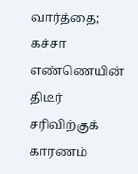வார்த்தை; கச்சா எண்ணெயின் திடீர் சரிவிற்குக் காரணம்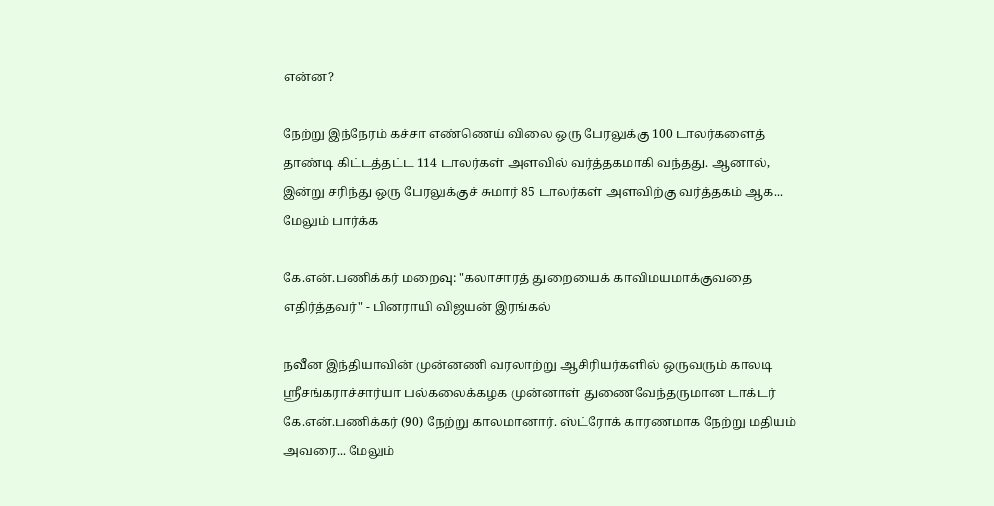என்ன?

நேற்று இந்நேரம் கச்சா எண்ணெய் விலை ஒரு பேரலுக்கு 100 டாலர்களைத் தாண்டி கிட்டத்தட்ட 114 டாலர்கள் அளவில் வர்த்தகமாகி வந்தது. ஆனால், இன்று சரிந்து ஒரு பேரலுக்குச் சுமார் 85 டாலர்கள் அளவிற்கு வர்த்தகம் ஆக... மேலும் பார்க்க

கே.என்.பணிக்கர் மறைவு: "கலாசாரத் துறையைக் காவிமயமாக்குவதை எதிர்த்தவர்" - பினராயி விஜயன் இரங்கல்

நவீன இந்தியாவின் முன்னணி வரலாற்று ஆசிரியர்களில் ஒருவரும் காலடி ஸ்ரீசங்கராச்சார்யா பல்கலைக்கழக முன்னாள் துணைவேந்தருமான டாக்டர் கே.என்.பணிக்கர் (90) நேற்று காலமானார். ஸ்ட்ரோக் காரணமாக நேற்று மதியம் அவரை... மேலும்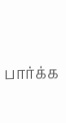பார்க்க